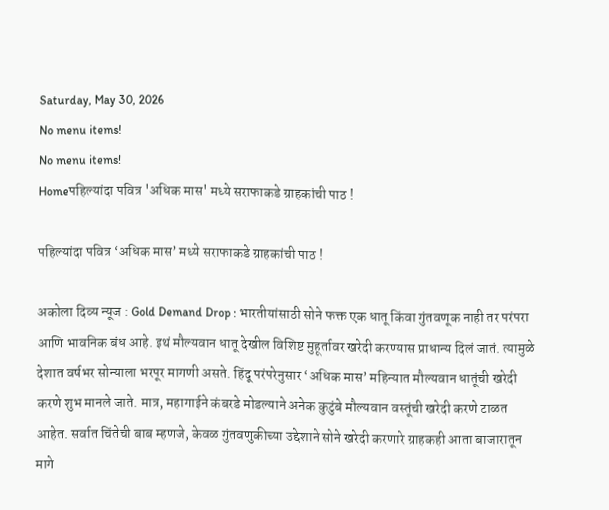Saturday, May 30, 2026
No menu items!
No menu items!
Homeपहिल्यांदा पवित्र 'अधिक मास' मध्ये सराफाकडे ग्राहकांची पाठ !

पहिल्यांदा पवित्र ‘अधिक मास’ मध्ये सराफाकडे ग्राहकांची पाठ !

अकोला दिव्य न्यूज : Gold Demand Drop : भारतीयांसाठी सोने फक्त एक धातू किंवा गुंतवणूक नाही तर परंपरा आणि भावनिक बंध आहे. इथं मौल्यवान धातू देखील विशिष्ट मुहूर्तावर खरेदी करण्यास प्राधान्य दिलं जातं. त्यामुळे देशात वर्षभर सोन्याला भरपूर मागणी असते. हिंदू परंपरेनुसार ‘अधिक मास’ महिन्यात मौल्यवान धातूंची खरेदी करणे शुभ मानले जाते. मात्र, महागाईने कंबरडे मोडल्याने अनेक कुटुंबे मौल्यवान वस्तूंची खरेदी करणे टाळत आहेत. सर्वात चिंतेची बाब म्हणजे, केवळ गुंतवणुकीच्या उद्देशाने सोने खरेदी करणारे ग्राहकही आता बाजारातून मागे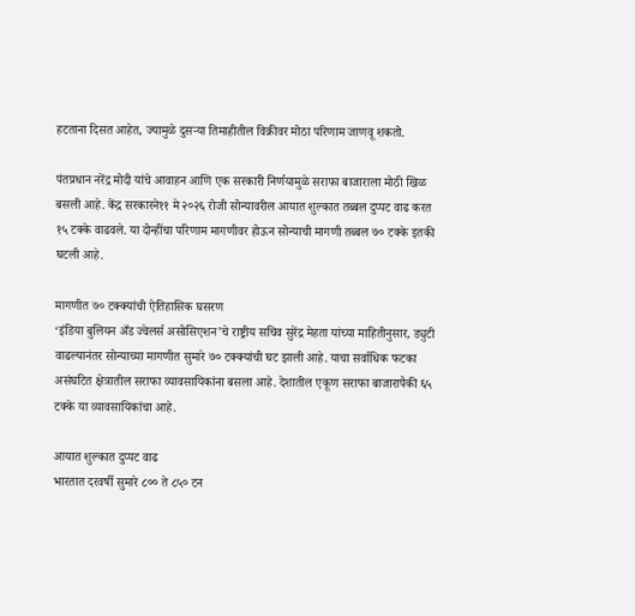हटताना दिसत आहेत, ज्यामुळे दुसऱ्या तिमाहीतील विक्रीवर मोठा परिणाम जाणवू शकतो.

पंतप्रधान नरेंद्र मोदी यांचे आवाहन आणि एक सरकारी निर्णयामुळे सराफा बाजाराला मोठी खिळ बसली आहे. केंद्र सरकारने११ मे २०२६ रोजी सोन्यावरील आयात शुल्कात तब्बल दुप्पट वाढ करत १५ टक्के वाढवले. या दोन्हींचा परिणाम मागणीवर होऊन सोन्याची मागणी तब्बल ७० टक्के इतकी घटली आहे.

मागणीत ७० टक्क्यांची ऐतिहासिक घसरण
‘इंडिया बुलियन अँड ज्वेलर्स असोसिएशन’चे राष्ट्रीय सचिव सुरेंद्र मेहता यांच्या माहितीनुसार, ड्युटी वाढल्यानंतर सोन्याच्या मागणीत सुमारे ७० टक्क्यांची घट झाली आहे. याचा सर्वाधिक फटका असंघटित क्षेत्रातील सराफा व्यावसायिकांना बसला आहे. देशातील एकूण सराफा बाजारापैकी ६५ टक्के या व्यावसायिकांचा आहे.

आयात शुल्कात दुप्पट वाढ
भारतात दरवर्षी सुमारे ८०० ते ८५० टन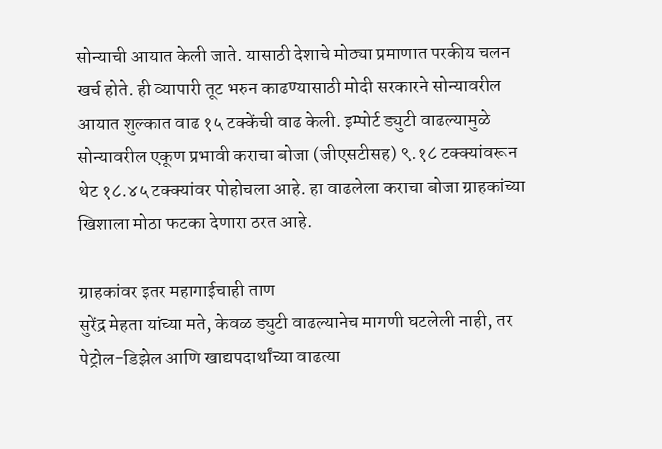सोन्याची आयात केली जाते. यासाठी देशाचे मोठ्या प्रमाणात परकीय चलन खर्च होते. ही व्यापारी तूट भरुन काढण्यासाठी मोदी सरकारने सोन्यावरील आयात शुल्कात वाढ १५ टक्केंची वाढ केली. इम्पोर्ट ड्युटी वाढल्यामुळे सोन्यावरील एकूण प्रभावी कराचा बोजा (जीएसटीसह) ९.१८ टक्क्यांवरून थेट १८.४५ टक्क्यांवर पोहोचला आहे. हा वाढलेला कराचा बोजा ग्राहकांच्या खिशाला मोठा फटका देणारा ठरत आहे.

ग्राहकांवर इतर महागाईचाही ताण
सुरेंद्र मेहता यांच्या मते, केवळ ड्युटी वाढल्यानेच मागणी घटलेली नाही, तर पेट्रोल-डिझेल आणि खाद्यपदार्थांच्या वाढत्या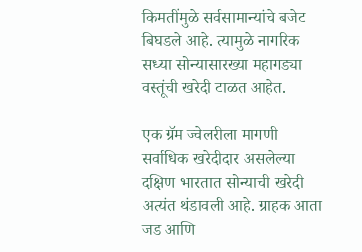किमतींमुळे सर्वसामान्यांचे बजेट बिघडले आहे. त्यामुळे नागरिक सध्या सोन्यासारख्या महागड्या वस्तूंची खरेदी टाळत आहेत.

एक ग्रॅम ज्वेलरीला मागणी
सर्वाधिक खरेदीदार असलेल्या दक्षिण भारतात सोन्याची खरेदी अत्यंत थंडावली आहे. ग्राहक आता जड आणि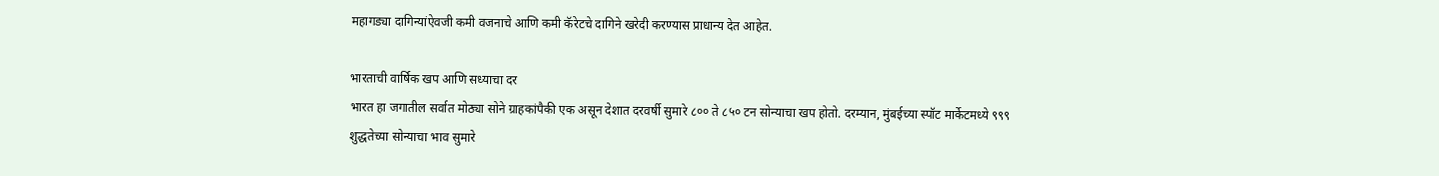महागड्या दागिन्यांऐवजी कमी वजनाचे आणि कमी कॅरेटचे दागिने खरेदी करण्यास प्राधान्य देत आहेत.

भारताची वार्षिक खप आणि सध्याचा दर
भारत हा जगातील सर्वात मोठ्या सोने ग्राहकांपैकी एक असून देशात दरवर्षी सुमारे ८०० ते ८५० टन सोन्याचा खप होतो. दरम्यान, मुंबईच्या स्पॉट मार्केटमध्ये ९९९ शुद्धतेच्या सोन्याचा भाव सुमारे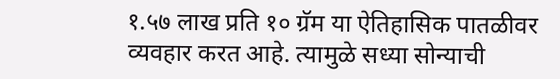१.५७ लाख प्रति १० ग्रॅम या ऐतिहासिक पातळीवर व्यवहार करत आहे. त्यामुळे सध्या सोन्याची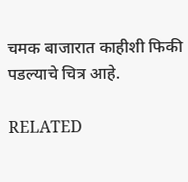चमक बाजारात काहीशी फिकी पडल्याचे चित्र आहे.

RELATED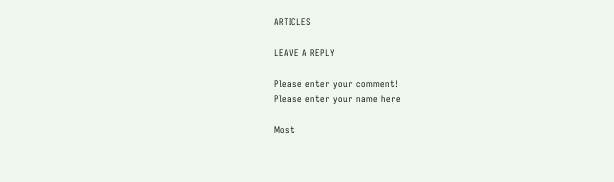ARTICLES

LEAVE A REPLY

Please enter your comment!
Please enter your name here

Most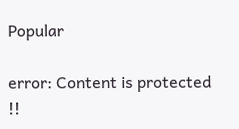Popular

error: Content is protected !!